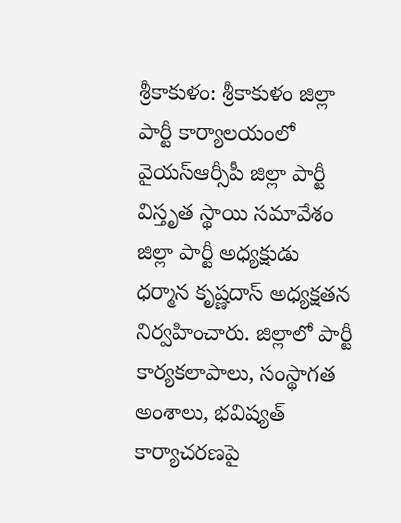శ్రీకాకుళం: శ్రీకాకుళం జిల్లా పార్టీ కార్యాలయంలో వైయస్ఆర్సీపీ జిల్లా పార్టీ విస్తృత స్థాయి సమావేశం జిల్లా పార్టీ అధ్యక్షుడు ధర్మాన కృష్ణదాస్ అధ్యక్షతన నిర్వహించారు. జిల్లాలో పార్టీ కార్యకలాపాలు, సంస్థాగత అంశాలు, భవిష్యత్ కార్యాచరణపై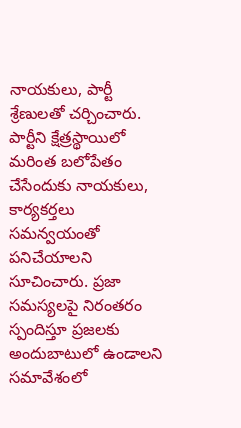నాయకులు, పార్టీ శ్రేణులతో చర్చించారు. పార్టీని క్షేత్రస్థాయిలో మరింత బలోపేతం చేసేందుకు నాయకులు, కార్యకర్తలు సమన్వయంతో పనిచేయాలని సూచించారు. ప్రజా సమస్యలపై నిరంతరం స్పందిస్తూ ప్రజలకు అందుబాటులో ఉండాలని సమావేశంలో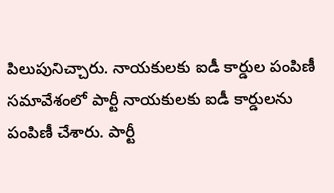పిలుపునిచ్చారు. నాయకులకు ఐడీ కార్డుల పంపిణీ సమావేశంలో పార్టీ నాయకులకు ఐడీ కార్డులను పంపిణీ చేశారు. పార్టీ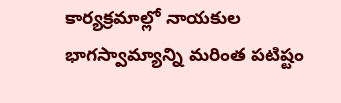కార్యక్రమాల్లో నాయకుల భాగస్వామ్యాన్ని మరింత పటిష్టం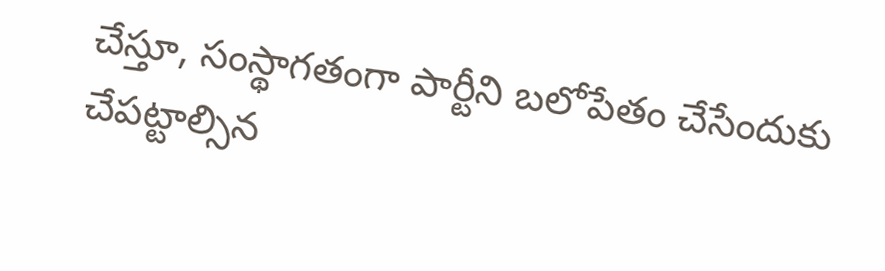చేస్తూ, సంస్థాగతంగా పార్టీని బలోపేతం చేసేందుకు చేపట్టాల్సిన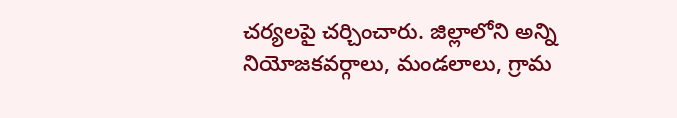చర్యలపై చర్చించారు. జిల్లాలోని అన్ని నియోజకవర్గాలు, మండలాలు, గ్రామ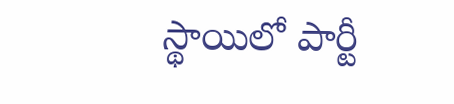స్థాయిలో పార్టీ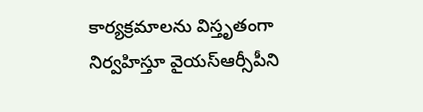కార్యక్రమాలను విస్తృతంగా నిర్వహిస్తూ వైయస్ఆర్సీపీని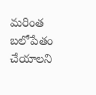మరింత బలోపేతం చేయాలని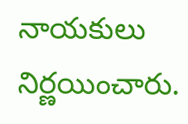నాయకులు నిర్ణయించారు.